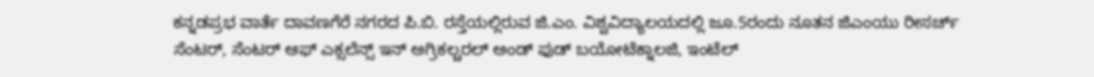ಕನ್ನಡಪ್ರಭ ವಾರ್ತೆ ದಾವಣಗೆರೆ ನಗರದ ಪಿ.ಬಿ. ರಸ್ತೆಯಲ್ಲಿರುವ ಜಿ.ಎಂ. ವಿಶ್ವವಿದ್ಯಾಲಯದಲ್ಲಿ ಜೂ.5ರಂದು ನೂತನ ಜಿಎಂಯು ರೀಸರ್ಚ್ ಸೆಂಟರ್, ಸೆಂಟರ್ ಆಫ್ ಎಕ್ಸಲೆನ್ಸ್ ಇನ್ ಅಗ್ರಿಕಲ್ಚರಲ್ ಅಂಡ್ ಫುಡ್ ಬಯೋಟೆಕ್ನಾಲಜಿ, ಇಂಟೆಲ್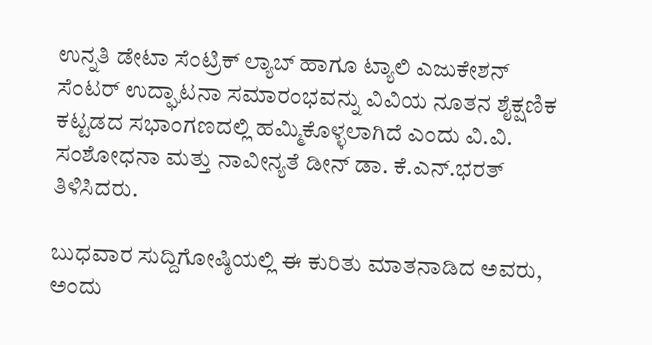ಉನ್ನತಿ ಡೇಟಾ ಸೆಂಟ್ರಿಕ್ ಲ್ಯಾಬ್ ಹಾಗೂ ಟ್ಯಾಲಿ ಎಜುಕೇಶನ್ ಸೆಂಟರ್‌ ಉದ್ಘಾಟನಾ ಸಮಾರಂಭವನ್ನು ವಿವಿಯ ನೂತನ ಶೈಕ್ಷಣಿಕ ಕಟ್ಟಡದ ಸಭಾಂಗಣದಲ್ಲಿ ಹಮ್ಮಿಕೊಳ್ಳಲಾಗಿದೆ ಎಂದು ವಿ.ವಿ. ಸಂಶೋಧನಾ ಮತ್ತು ನಾವೀನ್ಯತೆ ಡೀನ್ ಡಾ. ಕೆ.ಎನ್.ಭರತ್ ತಿಳಿಸಿದರು.

ಬುಧವಾರ ಸುದ್ದಿಗೋಷ್ಠಿಯಲ್ಲಿ ಈ ಕುರಿತು ಮಾತನಾಡಿದ ಅವರು, ಅಂದು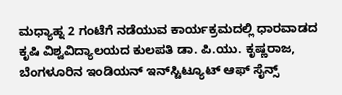ಮಧ್ಯಾಹ್ನ 2 ಗಂಟೆಗೆ ನಡೆಯುವ ಕಾರ್ಯಕ್ರಮದಲ್ಲಿ ಧಾರವಾಡದ ಕೃಷಿ ವಿಶ್ವವಿದ್ಯಾಲಯದ ಕುಲಪತಿ ಡಾ. ಪಿ.ಯು. ಕೃಷ್ಣರಾಜ, ಬೆಂಗಳೂರಿನ ಇಂಡಿಯನ್ ಇನ್‌ಸ್ಟಿಟ್ಯೂಟ್‌ ಆಫ್ ಸೈನ್ಸ್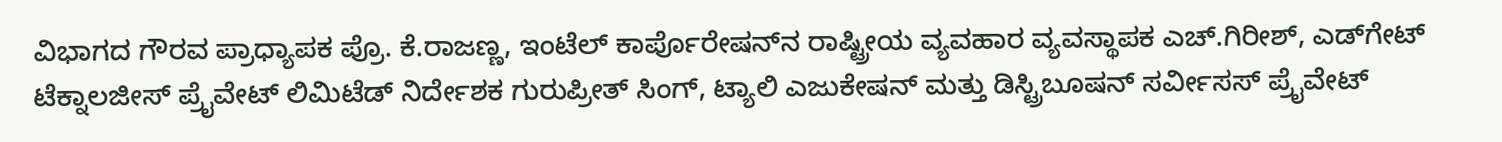ವಿಭಾಗದ ಗೌರವ ಪ್ರಾಧ್ಯಾಪಕ ಪ್ರೊ. ಕೆ.ರಾಜಣ್ಣ, ಇಂಟೆಲ್ ಕಾರ್ಪೊರೇಷನ್‌ನ ರಾಷ್ಟ್ರೀಯ ವ್ಯವಹಾರ ವ್ಯವಸ್ಥಾಪಕ ಎಚ್.ಗಿರೀಶ್, ಎಡ್‌ಗೇಟ್ ಟೆಕ್ನಾಲಜೀಸ್ ಪ್ರೈವೇಟ್ ಲಿಮಿಟೆಡ್ ನಿರ್ದೇಶಕ ಗುರುಪ್ರೀತ್ ಸಿಂಗ್, ಟ್ಯಾಲಿ ಎಜುಕೇಷನ್ ಮತ್ತು ಡಿಸ್ಟ್ರಿಬೂಷನ್ ಸರ್ವೀಸಸ್ ಪ್ರೈವೇಟ್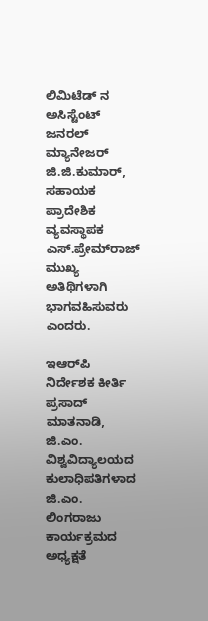ಲಿಮಿಟೆಡ್ ನ ಅಸಿಸ್ಟೆಂಟ್ ಜನರಲ್ ಮ್ಯಾನೇಜರ್ ಜಿ.ಜಿ.ಕುಮಾರ್, ಸಹಾಯಕ ಪ್ರಾದೇಶಿಕ ವ್ಯವಸ್ಥಾಪಕ ಎಸ್.ಪ್ರೇಮ್‌ರಾಜ್ ಮುಖ್ಯ ಅತಿಥಿಗಳಾಗಿ ಭಾಗವಹಿಸುವರು ಎಂದರು.

ಇಆರ್‌ಪಿ ನಿರ್ದೇಶಕ ಕೀರ್ತಿ ಪ್ರಸಾದ್ ಮಾತನಾಡಿ, ಜಿ.ಎಂ. ವಿಶ್ವವಿದ್ಯಾಲಯದ ಕುಲಾಧಿಪತಿಗಳಾದ ಜಿ.ಎಂ. ಲಿಂಗರಾಜು ಕಾರ್ಯಕ್ರಮದ ಅಧ್ಯಕ್ಷತೆ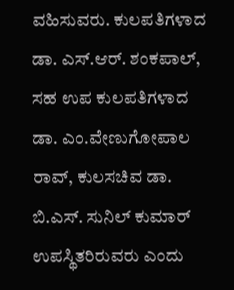ವಹಿಸುವರು. ಕುಲಪತಿಗಳಾದ ಡಾ. ಎಸ್.ಆರ್. ಶಂಕಪಾಲ್, ಸಹ ಉಪ ಕುಲಪತಿಗಳಾದ ಡಾ. ಎಂ.ವೇಣುಗೋಪಾಲ ರಾವ್, ಕುಲಸಚಿವ ಡಾ. ಬಿ.ಎಸ್. ಸುನಿಲ್ ಕುಮಾರ್ ಉಪಸ್ಥಿತರಿರುವರು ಎಂದು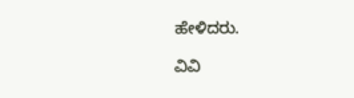ಹೇಳಿದರು.

ವಿವಿ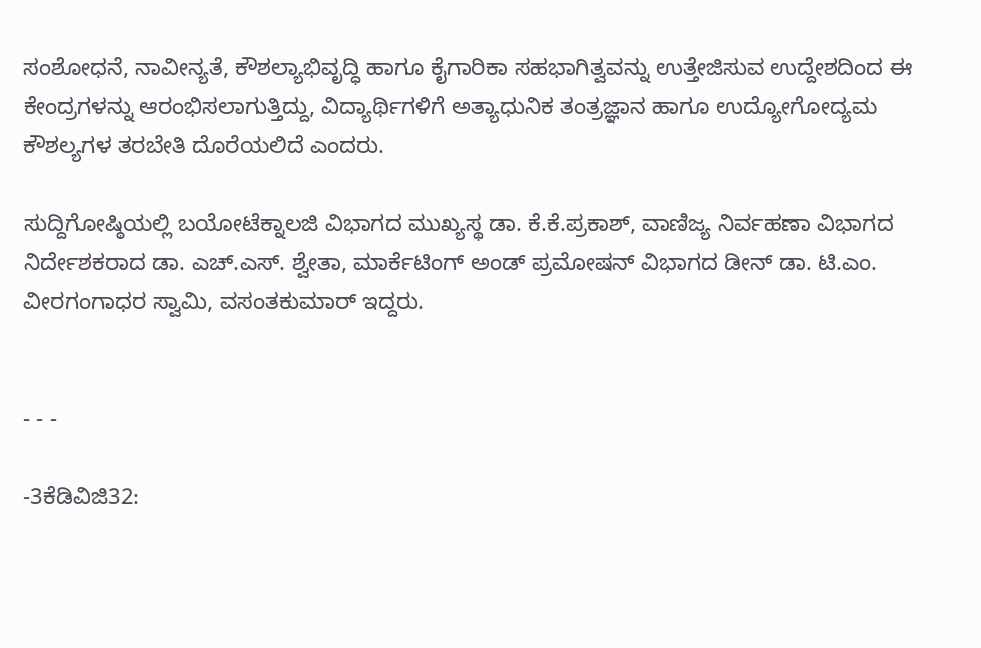ಸಂಶೋಧನೆ, ನಾವೀನ್ಯತೆ, ಕೌಶಲ್ಯಾಭಿವೃದ್ಧಿ ಹಾಗೂ ಕೈಗಾರಿಕಾ ಸಹಭಾಗಿತ್ವವನ್ನು ಉತ್ತೇಜಿಸುವ ಉದ್ದೇಶದಿಂದ ಈ ಕೇಂದ್ರಗಳನ್ನು ಆರಂಭಿಸಲಾಗುತ್ತಿದ್ದು, ವಿದ್ಯಾರ್ಥಿಗಳಿಗೆ ಅತ್ಯಾಧುನಿಕ ತಂತ್ರಜ್ಞಾನ ಹಾಗೂ ಉದ್ಯೋಗೋದ್ಯಮ ಕೌಶಲ್ಯಗಳ ತರಬೇತಿ ದೊರೆಯಲಿದೆ ಎಂದರು.

ಸುದ್ದಿಗೋಷ್ಠಿಯಲ್ಲಿ ಬಯೋಟೆಕ್ನಾಲಜಿ ವಿಭಾಗದ ಮುಖ್ಯಸ್ಥ ಡಾ. ಕೆ.ಕೆ.ಪ್ರಕಾಶ್, ವಾಣಿಜ್ಯ ನಿರ್ವಹಣಾ ವಿಭಾಗದ ನಿರ್ದೇಶಕರಾದ ಡಾ. ಎಚ್.ಎಸ್. ಶ್ವೇತಾ, ಮಾರ್ಕೆಟಿಂಗ್ ಅಂಡ್ ಪ್ರಮೋಷನ್ ವಿಭಾಗದ ಡೀನ್ ಡಾ. ಟಿ.ಎಂ. ವೀರಗಂಗಾಧರ ಸ್ವಾಮಿ, ವಸಂತಕುಮಾರ್ ಇದ್ದರು.


- - -

-3ಕೆಡಿವಿಜಿ32: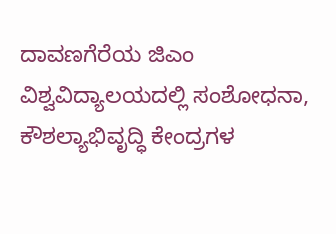ದಾವಣಗೆರೆಯ ಜಿಎಂ ವಿಶ್ವವಿದ್ಯಾಲಯದಲ್ಲಿ ಸಂಶೋಧನಾ, ಕೌಶಲ್ಯಾಭಿವೃದ್ಧಿ ಕೇಂದ್ರಗಳ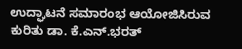ಉದ್ಘಾಟನೆ ಸಮಾರಂಭ ಆಯೋಜಿಸಿರುವ ಕುರಿತು ಡಾ. ಕೆ.ಎನ್.ಭರತ್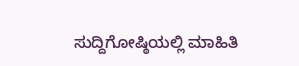ಸುದ್ದಿಗೋಷ್ಠಿಯಲ್ಲಿ ಮಾಹಿತಿ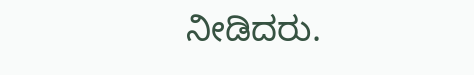ನೀಡಿದರು.